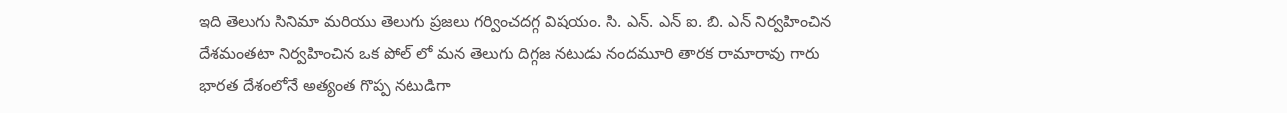ఇది తెలుగు సినిమా మరియు తెలుగు ప్రజలు గర్వించదగ్గ విషయం. సి. ఎన్. ఎన్ ఐ. బి. ఎన్ నిర్వహించిన దేశమంతటా నిర్వహించిన ఒక పోల్ లో మన తెలుగు దిగ్గజ నటుడు నందమూరి తారక రామారావు గారు భారత దేశంలోనే అత్యంత గొప్ప నటుడిగా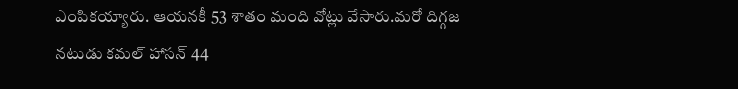ఎంపికయ్యారు. ఆయనకీ 53 శాతం మంది వోట్లు వేసారు.మరో దిగ్గజ నటుడు కమల్ హాసన్ 44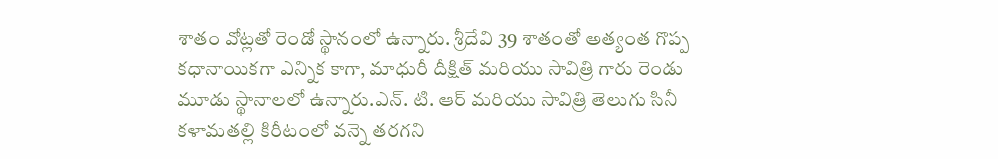శాతం వోట్లతో రెండో స్థానంలో ఉన్నారు. శ్రీదేవి 39 శాతంతో అత్యంత గొప్ప కధానాయికగా ఎన్నిక కాగా, మాధురీ దీక్షిత్ మరియు సావిత్రి గారు రెండు మూడు స్థానాలలో ఉన్నారు.ఎన్. టి. ఆర్ మరియు సావిత్రి తెలుగు సినీ కళామతల్లి కిరీటంలో వన్నె తరగని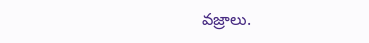వజ్రాలు.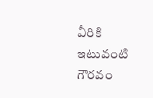వీరికి ఇటువంటి గౌరవం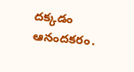దక్కడం ఆనందకరం.